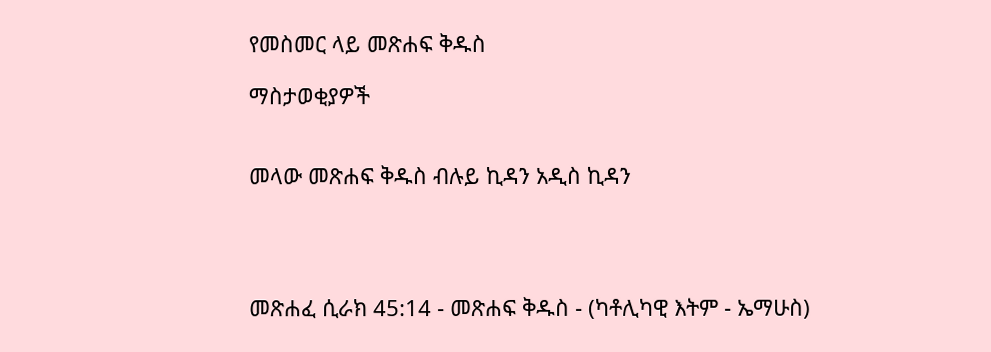የመስመር ላይ መጽሐፍ ቅዱስ

ማስታወቂያዎች


መላው መጽሐፍ ቅዱስ ብሉይ ኪዳን አዲስ ኪዳን




መጽሐፈ ሲራክ 45:14 - መጽሐፍ ቅዱስ - (ካቶሊካዊ እትም - ኤማሁስ)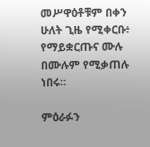መሥዋዕቶቹም በቀን ሁለት ጊዜ የሚቀርቡ፥ የማይቋርጡና ሙሉ በሙሉም የሚቃጠሉ ነበሩ።

ምዕራፉን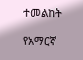ተመልከት

የአማርኛ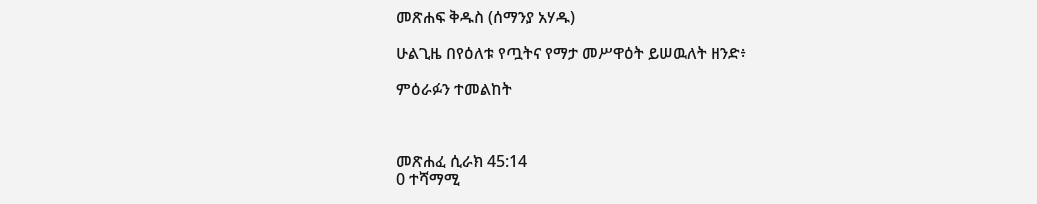መጽሐፍ ቅዱስ (ሰማንያ አሃዱ)

ሁልጊዜ በየዕለቱ የጧትና የማታ መሥዋዕት ይሠዉለት ዘንድ፥

ምዕራፉን ተመልከት



መጽሐፈ ሲራክ 45:14
0 ተሻማሚ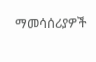ማመሳሰሪያዎች